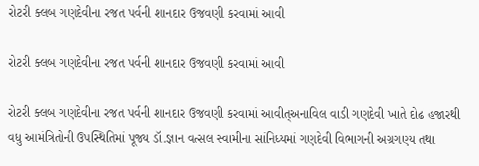રોટરી ક્લબ ગણદેવીના રજત પર્વની શાનદાર ઉજવણી કરવામાં આવી

રોટરી ક્લબ ગણદેવીના રજત પર્વની શાનદાર ઉજવણી કરવામાં આવી

રોટરી ક્લબ ગણદેવીના રજત પર્વની શાનદાર ઉજવણી કરવામાં આવીત્અનાવિલ વાડી ગણદેવી ખાતે દોઢ હજારથી વધુ આમંત્રિતોની ઉપસ્થિતિમાં પૂજ્ય ડૉ.જ્ઞાન વત્સલ સ્વામીના સાંનિધ્યમાં ગણદેવી વિભાગની અગ્રગણ્ય તથા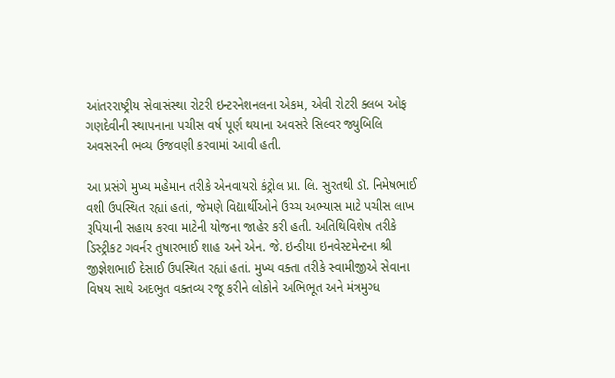આંતરરાષ્ટ્રીય સેવાસંસ્થા રોટરી ઇન્ટરનેશનલના એકમ, એવી રોટરી ક્લબ ઓફ ગણદેવીની સ્થાપનાના પચીસ વર્ષ પૂર્ણ થયાના અવસરે સિલ્વર જ્યુબિલિ અવસરની ભવ્ય ઉજવણી કરવામાં આવી હતી.

આ પ્રસંગે મુખ્ય મહેમાન તરીકે એનવાયરો કંટ્રોલ પ્રા. લિ. સુરતથી ડૉ. નિમેષભાઈ વશી ઉપસ્થિત રહ્યાં હતાં, જેમણે વિદ્યાર્થીઓને ઉચ્ચ અભ્યાસ માટે પચીસ લાખ રૂપિયાની સહાય કરવા માટેની યોજના જાહેર કરી હતી. અતિથિવિશેષ તરીકે ડિસ્ટ્રીકટ ગવર્નર તુષારભાઈ શાહ અને એન. જે. ઇન્ડીયા ઇનવેસ્ટમેન્ટના શ્રી જીજ્ઞેશભાઈ દેસાઈ ઉપસ્થિત રહ્યાં હતાં. મુખ્ય વક્તા તરીકે સ્વામીજીએ સેવાના વિષય સાથે અદભુત વક્તવ્ય રજૂ કરીને લોકોને અભિભૂત અને મંત્રમુગ્ધ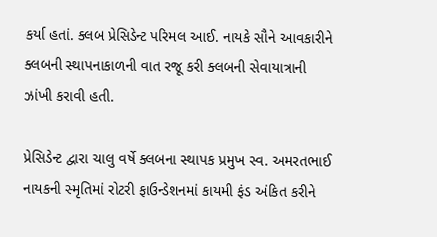કર્યા હતાં. ક્લબ પ્રેસિડેન્ટ પરિમલ આઈ. નાયકે સૌને આવકારીને ક્લબની સ્થાપનાકાળની વાત રજૂ કરી ક્લબની સેવાયાત્રાની ઝાંખી કરાવી હતી.

પ્રેસિડેન્ટ દ્વારા ચાલુ વર્ષે ક્લબના સ્થાપક પ્રમુખ સ્વ. અમરતભાઈ નાયકની સ્મૃતિમાં રોટરી ફાઉન્ડેશનમાં કાયમી ફંડ અંકિત કરીને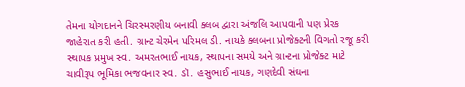તેમના યોગદાનને ચિરસ્મરણીય બનાવી ક્લબ દ્વારા અંજલિ આપવાની પણ પ્રેરક જાહેરાત કરી હતી. ગ્રાન્ટ ચેરમેન પરિમલ ડી. નાયકે ક્લબના પ્રોજેક્ટની વિગતો રજૂ કરી સ્થાપક પ્રમુખ સ્વ. અમરતભાઈ નાયક, સ્થાપના સમયે અને ગ્રાન્ટના પ્રોજેક્ટ માટે ચાવીરૂપ ભૂમિકા ભજવનાર સ્વ. ડૉ. હસુભાઈ નાયક, ગણદેવી સંઘના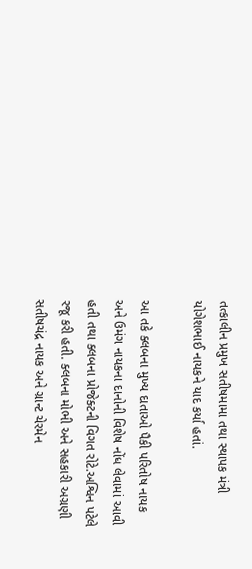તત્કાલીન પ્રમુખ સતીષમામા તથા સ્થાપક મંત્રી યોગેશભાઈ નાયકને યાદ કર્યા હતાં.

આ તકે ક્લબના મુખ્ય દાતાઓ પૈકી પરિતોષ નાયક અને ઉમંગ નાયકના દાનોની વિશેષ નોંધ લેવામાં આવી હતી તથા ક્લબના પ્રોજેક્ટની વિગત રોટે.અશ્વિન પટેલે રજૂ કરી હતી. ક્લબના મોભી અને સહકારી અગ્રણી સતીષચંદ્ર નાયક અને ગ્રાન્ટ ચેરમેન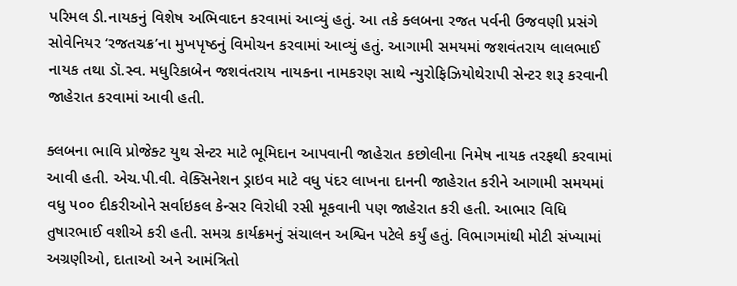પરિમલ ડી.નાયકનું વિશેષ અભિવાદન કરવામાં આવ્યું હતું. આ તકે ક્લબના રજત પર્વની ઉજવણી પ્રસંગે સોવેનિયર ‘રજતચક્ર’ના મુખપૃષ્ઠનું વિમોચન કરવામાં આવ્યું હતું. આગામી સમયમાં જશવંતરાય લાલભાઈ નાયક તથા ડૉ.સ્વ. મધુરિકાબેન જશવંતરાય નાયકના નામકરણ સાથે ન્યુરોફિઝિયોથેરાપી સેન્ટર શરૂ કરવાની જાહેરાત કરવામાં આવી હતી.

ક્લબના ભાવિ પ્રોજેક્ટ યુથ સેન્ટર માટે ભૂમિદાન આપવાની જાહેરાત કછોલીના નિમેષ નાયક તરફથી કરવામાં આવી હતી. એચ.પી.વી. વેક્સિનેશન ડ્રાઇવ માટે વધુ પંદર લાખના દાનની જાહેરાત કરીને આગામી સમયમાં વધુ ૫૦૦ દીકરીઓને સર્વાઇકલ કેન્સર વિરોધી રસી મૂકવાની પણ જાહેરાત કરી હતી. આભાર વિધિ તુષારભાઈ વશીએ કરી હતી. સમગ્ર કાર્યક્રમનું સંચાલન અશ્વિન પટેલે કર્યું હતું. વિભાગમાંથી મોટી સંખ્યામાં અગ્રણીઓ, દાતાઓ અને આમંત્રિતો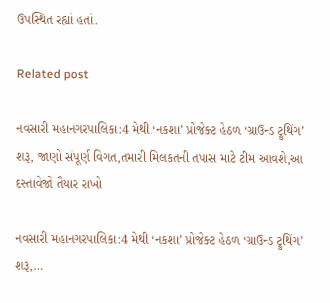ઉપસ્થિત રહ્યાં હતાં.

Related post

નવસારી મહાનગરપાલિકા:4 મેથી ‘નકશા’ પ્રોજેક્ટ હેઠળ ‘ગ્રાઉન્ડ ટ્રુથિંગ’ શરૂ, જાણો સંપૂર્ણ વિગત,તમારી મિલકતની તપાસ માટે ટીમ આવશે,આ દસ્તાવેજો તૈયાર રાખો

નવસારી મહાનગરપાલિકા:4 મેથી ‘નકશા’ પ્રોજેક્ટ હેઠળ ‘ગ્રાઉન્ડ ટ્રુથિંગ’ શરૂ,…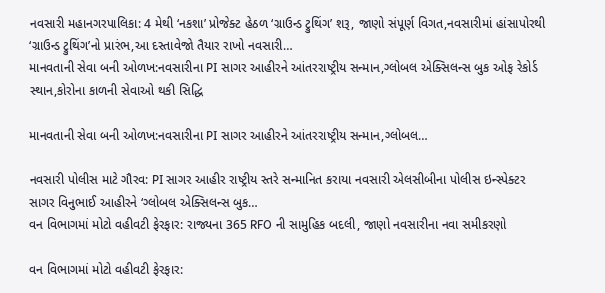નવસારી મહાનગરપાલિકા: 4 મેથી ‘નકશા’ પ્રોજેક્ટ હેઠળ ‘ગ્રાઉન્ડ ટ્રુથિંગ’ શરૂ, જાણો સંપૂર્ણ વિગત,નવસારીમાં હાંસાપોરથી ‘ગ્રાઉન્ડ ટ્રુથિંગ’નો પ્રારંભ,આ દસ્તાવેજો તૈયાર રાખો નવસારી…
માનવતાની સેવા બની ઓળખ:નવસારીના PI સાગર આહીરને આંતરરાષ્ટ્રીય સન્માન,ગ્લોબલ એક્સિલન્સ બુક ઓફ રેકોર્ડ સ્થાન,કોરોના કાળની સેવાઓ થકી સિદ્ધિ

માનવતાની સેવા બની ઓળખ:નવસારીના PI સાગર આહીરને આંતરરાષ્ટ્રીય સન્માન,ગ્લોબલ…

નવસારી પોલીસ માટે ગૌરવ: PI સાગર આહીર રાષ્ટ્રીય સ્તરે સન્માનિત કરાયા નવસારી એલસીબીના પોલીસ ઇન્સ્પેક્ટર સાગર વિનુભાઈ આહીરને ‘ગ્લોબલ એક્સિલન્સ બુક…
વન વિભાગમાં મોટો વહીવટી ફેરફાર: રાજ્યના 365 RFO ની સામુહિક બદલી, જાણો નવસારીના નવા સમીકરણો

વન વિભાગમાં મોટો વહીવટી ફેરફાર: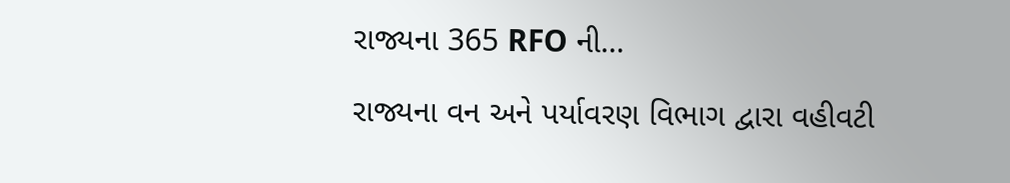રાજ્યના 365 RFO ની…

રાજ્યના વન અને પર્યાવરણ વિભાગ દ્વારા વહીવટી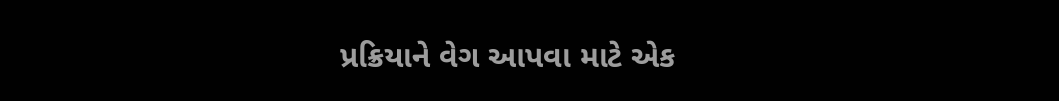પ્રક્રિયાને વેગ આપવા માટે એક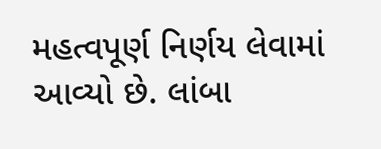મહત્વપૂર્ણ નિર્ણય લેવામાં આવ્યો છે. લાંબા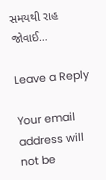સમયથી રાહ જોવાઈ…

Leave a Reply

Your email address will not be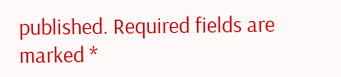published. Required fields are marked *